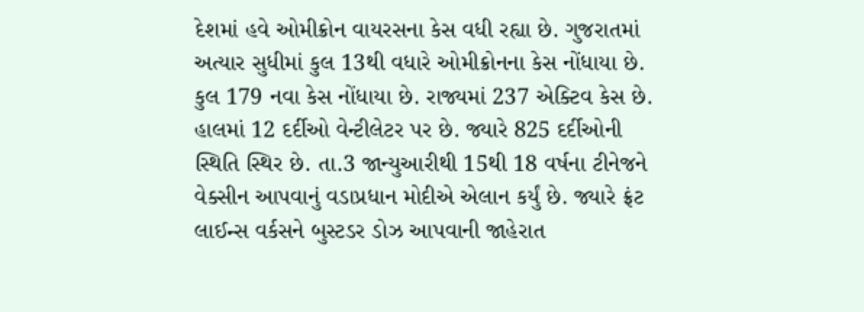દેશમાં હવે ઓમીક્રોન વાયરસના કેસ વધી રહ્યા છે. ગુજરાતમાં અત્યાર સુધીમાં કુલ 13થી વધારે ઓમીક્રોનના કેસ નોંધાયા છે. કુલ 179 નવા કેસ નોંધાયા છે. રાજ્યમાં 237 એક્ટિવ કેસ છે. હાલમાં 12 દર્દીઓ વેન્ટીલેટર પર છે. જ્યારે 825 દર્દીઓની સ્થિતિ સ્થિર છે. તા.3 જાન્યુઆરીથી 15થી 18 વર્ષના ટીનેજને વેક્સીન આપવાનું વડાપ્રધાન મોદીએ એલાન કર્યું છે. જ્યારે ફ્રંટ લાઈન્સ વર્કસને બુસ્ટડર ડોઝ આપવાની જાહેરાત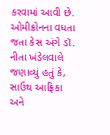કરવામાં આવી છે.
ઓમીક્રોનના વધતા જતા કેસ અંગે ડૉ. નીતા ખંડેલવાલે જણાવ્યું હતું કે, સાઉથ આફ્રિકા અને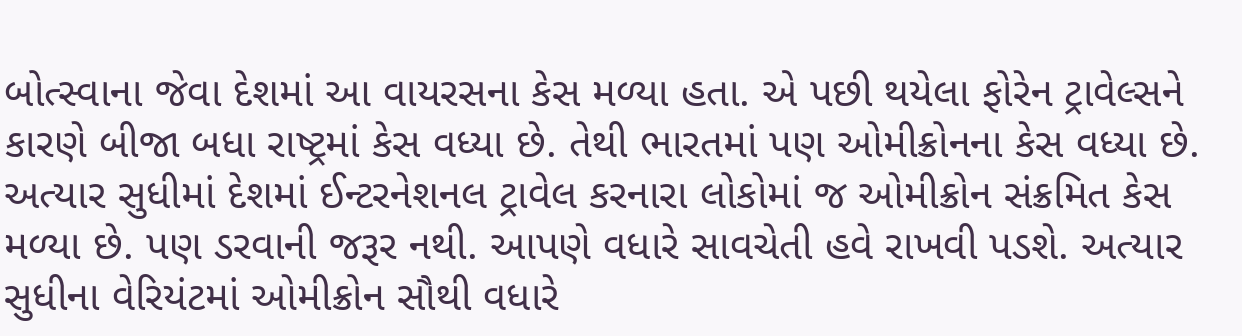બોત્સ્વાના જેવા દેશમાં આ વાયરસના કેસ મળ્યા હતા. એ પછી થયેલા ફોરેન ટ્રાવેલ્સને કારણે બીજા બધા રાષ્ટ્રમાં કેસ વધ્યા છે. તેથી ભારતમાં પણ ઓમીક્રોનના કેસ વધ્યા છે. અત્યાર સુધીમાં દેશમાં ઈન્ટરનેશનલ ટ્રાવેલ કરનારા લોકોમાં જ ઓમીક્રોન સંક્રમિત કેસ મળ્યા છે. પણ ડરવાની જરૂર નથી. આપણે વધારે સાવચેતી હવે રાખવી પડશે. અત્યાર સુધીના વેરિયંટમાં ઓમીક્રોન સૌથી વધારે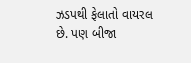ઝડપથી ફેલાતો વાયરલ છે. પણ બીજા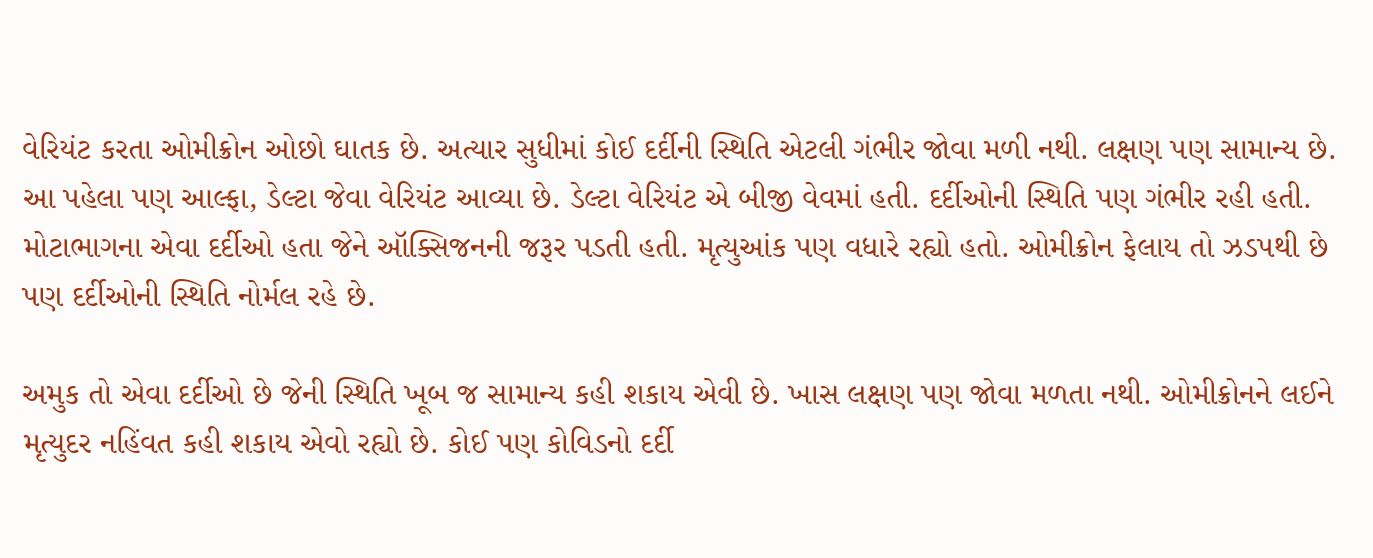વેરિયંટ કરતા ઓમીક્રોન ઓછો ઘાતક છે. અત્યાર સુધીમાં કોઈ દર્દીની સ્થિતિ એટલી ગંભીર જોવા મળી નથી. લક્ષણ પણ સામાન્ય છે. આ પહેલા પણ આલ્ફા, ડેલ્ટા જેવા વેરિયંટ આવ્યા છે. ડેલ્ટા વેરિયંટ એ બીજી વેવમાં હતી. દર્દીઓની સ્થિતિ પણ ગંભીર રહી હતી. મોટાભાગના એવા દર્દીઓ હતા જેને ઑક્સિજનની જરૂર પડતી હતી. મૃત્યુઆંક પણ વધારે રહ્યો હતો. ઓમીક્રોન ફેલાય તો ઝડપથી છે પણ દર્દીઓની સ્થિતિ નોર્મલ રહે છે.

અમુક તો એવા દર્દીઓ છે જેની સ્થિતિ ખૂબ જ સામાન્ય કહી શકાય એવી છે. ખાસ લક્ષણ પણ જોવા મળતા નથી. ઓમીક્રોનને લઈને મૃત્યુદર નહિંવત કહી શકાય એવો રહ્યો છે. કોઈ પણ કોવિડનો દર્દી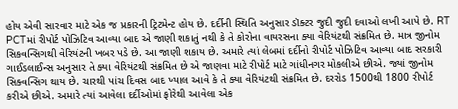હોય એવી સારવાર માટે એક જ પ્રકારની ટ્રિટમેન્ટ હોય છે. દર્દીની સ્થિતિ અનુસાર ડૉક્ટર જુદી જુદી દવાઓ લખી આપે છે. RT PCTમાં રીપોર્ટ પોઝિટિવ આવ્યા બાદ એ જાણી શકાતું નથી કે તે કોરોના વાયરસના ક્યા વેરિયંટથી સંક્રમિત છે. માત્ર જીનોમ સિકવન્સિગથી વેરિયંટની ખબર પડે છે. આ જાણી શકાય છે. અમારે ત્યાં લેબમાં દર્દીનો રીપોર્ટ પોઝિટિવ આવ્યા બાદ સરકારી ગાઈડલાઈન્સ અનુસાર તે ક્યા વેરિયંટથી સંક્રમિત છે એ જાણવા માટે રીપોર્ટ માટે ગાંધીનગર મોકલીએ છીએ. જ્યાં જીનોમ સિક્વન્સિગ થાય છે. ચારથી પાંચ દિવસ બાદ ખ્યાલ આવે કે તે ક્યા વેરિયંટથી સંક્રમિત છે. દરરોડ 1500થી 1800 રીપોર્ટ કરીએ છીએ. અમારે ત્યાં આવેલા દર્દીઓમાં ફોરેથી આવેલા એક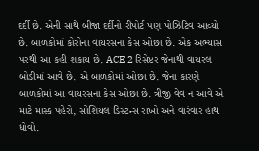દર્દી છે. એની સાથે બીજા દર્દીનો રીપોર્ટ પણ પોઝિટિવ આવ્યો છે. બાળકોમાં કોરોના વાયરસના કેસ ઓછા છે. એક અભ્યાસ પરથી આ કહી શકાય છે. ACE 2 રિસેપ્ટર જેનાથી વાયરલ બોડીમાં આવે છે. એ બાળકોમાં ઓછા છે. જેના કારણે બાળકોમાં આ વાયરસના કેસ ઓછા છે. ત્રીજી વેવ ન આવે એ માટે માસ્ક પહેરો, સોશિયલ ડિસ્ટન્સ રાખો અને વારંવાર હાથ ધોવો.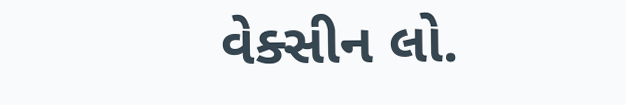વેક્સીન લો.